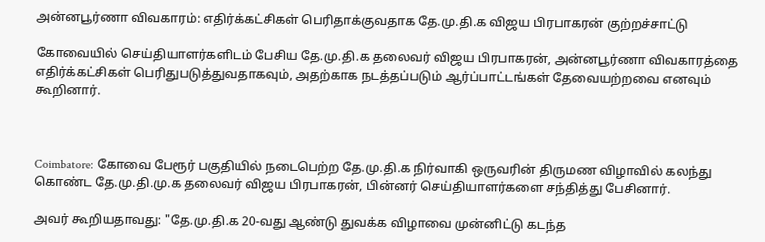அன்னபூர்ணா விவகாரம்: எதிர்க்கட்சிகள் பெரிதாக்குவதாக தே.மு.தி.க விஜய பிரபாகரன் குற்றச்சாட்டு

கோவையில் செய்தியாளர்களிடம் பேசிய தே.மு.தி.க தலைவர் விஜய பிரபாகரன், அன்னபூர்ணா விவகாரத்தை எதிர்க்கட்சிகள் பெரிதுபடுத்துவதாகவும், அதற்காக நடத்தப்படும் ஆர்ப்பாட்டங்கள் தேவையற்றவை எனவும் கூறினார்.



Coimbatore: கோவை பேரூர் பகுதியில் நடைபெற்ற தே.மு.தி.க நிர்வாகி ஒருவரின் திருமண விழாவில் கலந்து கொண்ட தே.மு.தி.மு.க தலைவர் விஜய பிரபாகரன், பின்னர் செய்தியாளர்களை சந்தித்து பேசினார்.

அவர் கூறியதாவது: "தே.மு.தி.க 20-வது ஆண்டு துவக்க விழாவை முன்னிட்டு கடந்த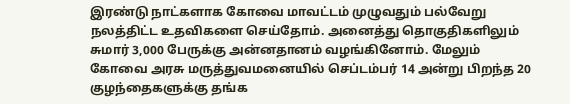இரண்டு நாட்களாக கோவை மாவட்டம் முழுவதும் பல்வேறு நலத்திட்ட உதவிகளை செய்தோம். அனைத்து தொகுதிகளிலும் சுமார் 3,000 பேருக்கு அன்னதானம் வழங்கினோம். மேலும் கோவை அரசு மருத்துவமனையில் செப்டம்பர் 14 அன்று பிறந்த 20 குழந்தைகளுக்கு தங்க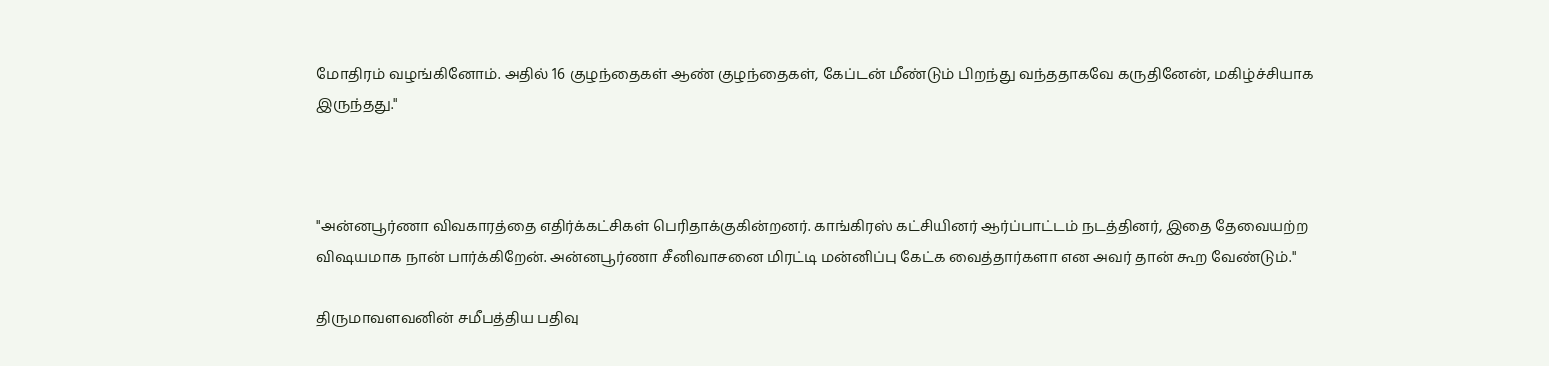மோதிரம் வழங்கினோம். அதில் 16 குழந்தைகள் ஆண் குழந்தைகள், கேப்டன் மீண்டும் பிறந்து வந்ததாகவே கருதினேன், மகிழ்ச்சியாக இருந்தது."



"அன்னபூர்ணா விவகாரத்தை எதிர்க்கட்சிகள் பெரிதாக்குகின்றனர். காங்கிரஸ் கட்சியினர் ஆர்ப்பாட்டம் நடத்தினர், இதை தேவையற்ற விஷயமாக நான் பார்க்கிறேன். அன்னபூர்ணா சீனிவாசனை மிரட்டி மன்னிப்பு கேட்க வைத்தார்களா என அவர் தான் கூற வேண்டும்."

திருமாவளவனின் சமீபத்திய பதிவு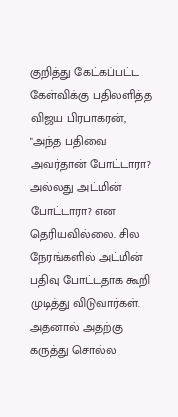குறித்து கேட்கப்பட்ட கேள்விக்கு பதிலளித்த விஜய பிரபாகரன், "அந்த பதிவை அவர்தான் போட்டாரா? அல்லது அட்மின் போட்டாரா? என தெரியவில்லை. சில நேரங்களில் அட்மின் பதிவு போட்டதாக கூறி முடித்து விடுவார்கள். அதனால் அதற்கு கருத்து சொல்ல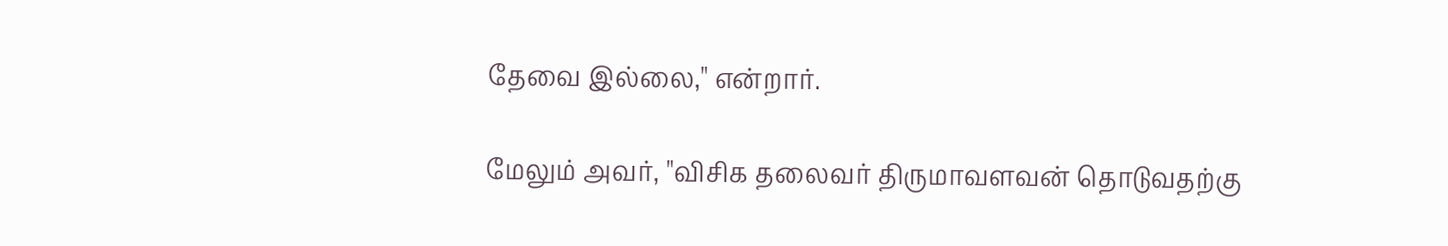தேவை இல்லை," என்றார்.

மேலும் அவர், "விசிக தலைவர் திருமாவளவன் தொடுவதற்கு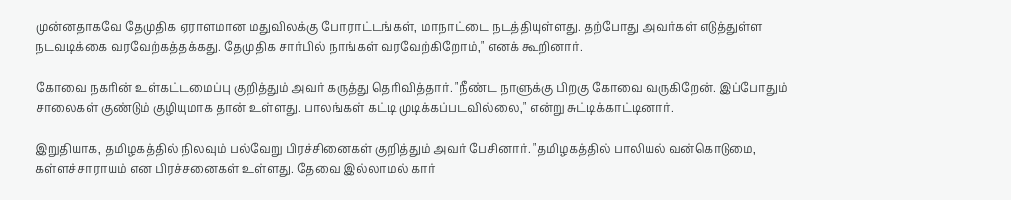முன்னதாகவே தேமுதிக ஏராளமான மதுவிலக்கு போராட்டங்கள், மாநாட்டை நடத்தியுள்ளது. தற்போது அவர்கள் எடுத்துள்ள நடவடிக்கை வரவேற்கத்தக்கது. தேமுதிக சார்பில் நாங்கள் வரவேற்கிறோம்," எனக் கூறினார்.

கோவை நகரின் உள்கட்டமைப்பு குறித்தும் அவர் கருத்து தெரிவித்தார். "நீண்ட நாளுக்கு பிறகு கோவை வருகிறேன். இப்போதும் சாலைகள் குண்டும் குழியுமாக தான் உள்ளது. பாலங்கள் கட்டி முடிக்கப்படவில்லை," என்று சுட்டிக்காட்டினார்.

இறுதியாக, தமிழகத்தில் நிலவும் பல்வேறு பிரச்சினைகள் குறித்தும் அவர் பேசினார். "தமிழகத்தில் பாலியல் வன்கொடுமை, கள்ளச்சாராயம் என பிரச்சனைகள் உள்ளது. தேவை இல்லாமல் கார்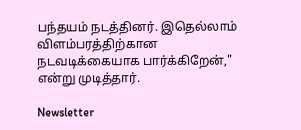பந்தயம் நடத்தினர். இதெல்லாம் விளம்பரத்திற்கான நடவடிக்கையாக பார்க்கிறேன்," என்று முடித்தார்.

Newsletter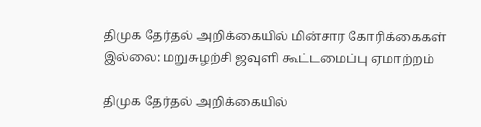திமுக தேர்தல் அறிக்கையில் மின்சார கோரிக்கைகள் இல்லை: மறுசுழற்சி ஜவுளி கூட்டமைப்பு ஏமாற்றம்

திமுக தேர்தல் அறிக்கையில்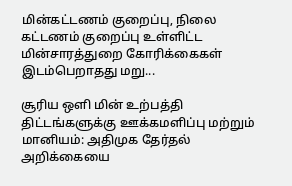மின்கட்டணம் குறைப்பு, நிலை கட்டணம் குறைப்பு உள்ளிட்ட மின்சாரத்துறை கோரிக்கைகள் இடம்பெறாதது மறு...

சூரிய ஒளி மின் உற்பத்தி திட்டங்களுக்கு ஊக்கமளிப்பு மற்றும் மானியம்: அதிமுக தேர்தல் அறிக்கையை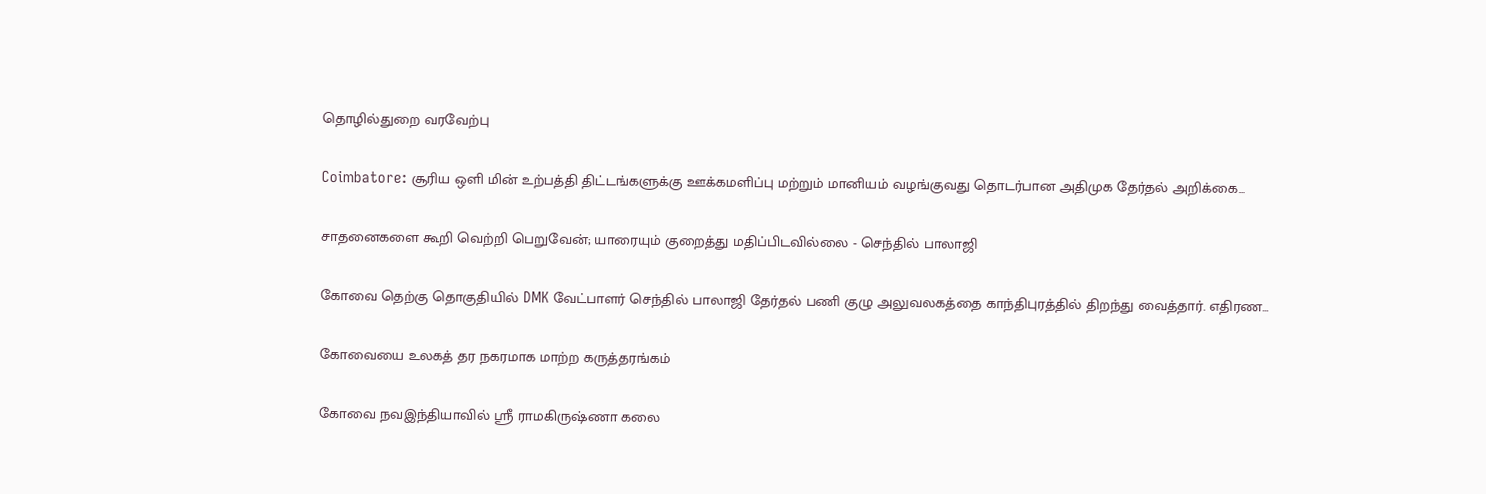தொழில்துறை வரவேற்பு

Coimbatore: சூரிய ஒளி மின் உற்பத்தி திட்டங்களுக்கு ஊக்கமளிப்பு மற்றும் மானியம் வழங்குவது தொடர்பான அதிமுக தேர்தல் அறிக்கை...

சாதனைகளை கூறி வெற்றி பெறுவேன்; யாரையும் குறைத்து மதிப்பிடவில்லை - செந்தில் பாலாஜி

கோவை தெற்கு தொகுதியில் DMK வேட்பாளர் செந்தில் பாலாஜி தேர்தல் பணி குழு அலுவலகத்தை காந்திபுரத்தில் திறந்து வைத்தார். எதிரண...

கோவையை உலகத் தர நகரமாக மாற்ற கருத்தரங்கம்

கோவை நவஇந்தியாவில் ஸ்ரீ ராமகிருஷ்ணா கலை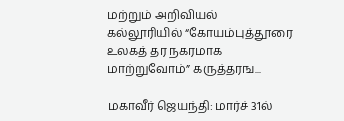மற்றும் அறிவியல் கல்லூரியில் “கோயம்புத்தூரை உலகத் தர நகரமாக மாற்றுவோம்” கருத்தரங...

மகாவீர் ஜெயந்தி: மார்ச் 31ல்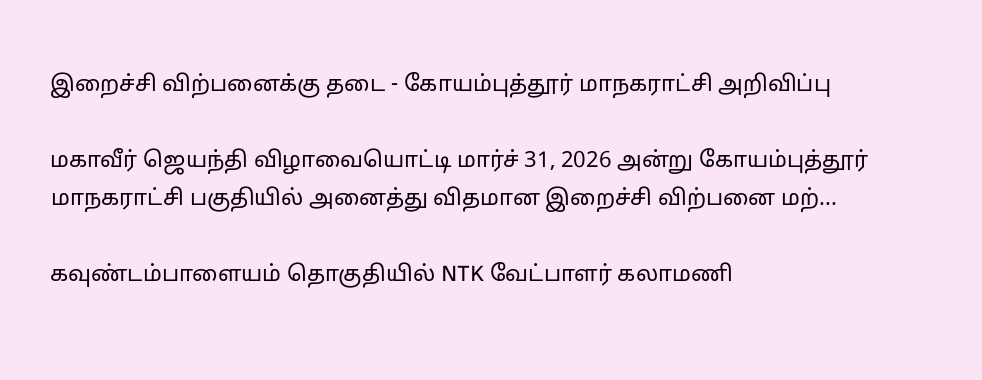இறைச்சி விற்பனைக்கு தடை - கோயம்புத்தூர் மாநகராட்சி அறிவிப்பு

மகாவீர் ஜெயந்தி விழாவையொட்டி மார்ச் 31, 2026 அன்று கோயம்புத்தூர் மாநகராட்சி பகுதியில் அனைத்து விதமான இறைச்சி விற்பனை மற்...

கவுண்டம்பாளையம் தொகுதியில் NTK வேட்பாளர் கலாமணி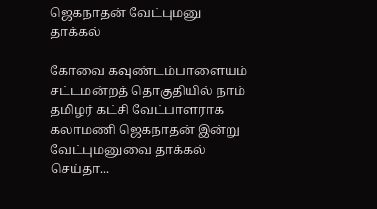ஜெகநாதன் வேட்புமனு தாக்கல்

கோவை கவுண்டம்பாளையம் சட்டமன்றத் தொகுதியில் நாம் தமிழர் கட்சி வேட்பாளராக கலாமணி ஜெகநாதன் இன்று வேட்புமனுவை தாக்கல் செய்தா...